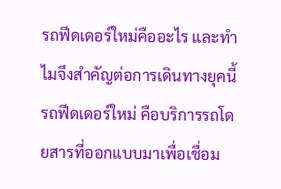รถฟีดเดอร์ใหม่คืออะไร และทำไมจึงสำคัญต่อการเดินทางยุคนี้
รถฟีดเดอร์ใหม่ คือบริการรถโดยสารที่ออกแบบมาเพื่อเชื่อม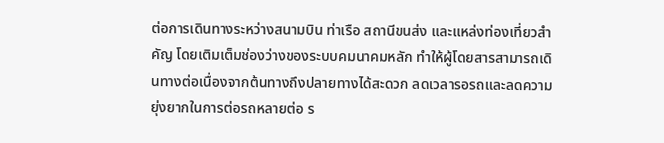ต่อการเดินทางระหว่างสนามบิน ท่าเรือ สถานีขนส่ง และแหล่งท่องเที่ยวสำคัญ โดยเติมเต็มช่องว่างของระบบคมนาคมหลัก ทำให้ผู้โดยสารสามารถเดินทางต่อเนื่องจากต้นทางถึงปลายทางได้สะดวก ลดเวลารอรถและลดความยุ่งยากในการต่อรถหลายต่อ ร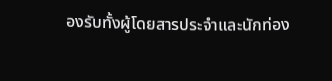องรับทั้งผู้โดยสารประจำและนักท่อง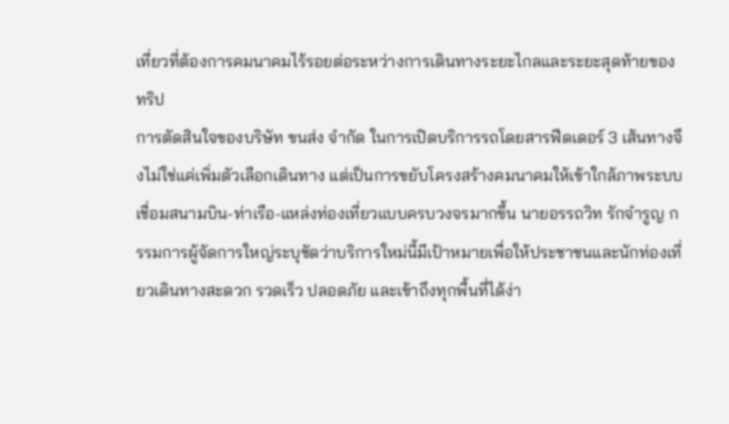เที่ยวที่ต้องการคมนาคมไร้รอยต่อระหว่างการเดินทางระยะไกลและระยะสุดท้ายของทริป
การตัดสินใจของบริษัท ขนส่ง จำกัด ในการเปิดบริการรถโดยสารฟีดเดอร์ 3 เส้นทางจึงไม่ใช่แค่เพิ่มตัวเลือกเดินทาง แต่เป็นการขยับโครงสร้างคมนาคมให้เข้าใกล้ภาพระบบเชื่อมสนามบิน-ท่าเรือ-แหล่งท่องเที่ยวแบบครบวงจรมากขึ้น นายอรรถวิท รักจำรูญ กรรมการผู้จัดการใหญ่ระบุชัดว่าบริการใหม่นี้มีเป้าหมายเพื่อให้ประชาชนและนักท่องเที่ยวเดินทางสะดวก รวดเร็ว ปลอดภัย และเข้าถึงทุกพื้นที่ได้ง่า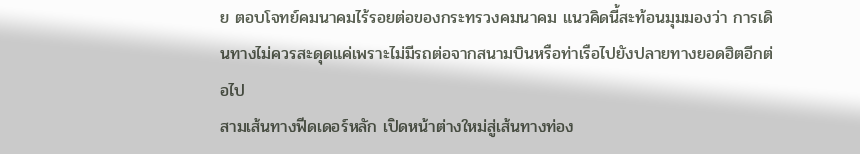ย ตอบโจทย์คมนาคมไร้รอยต่อของกระทรวงคมนาคม แนวคิดนี้สะท้อนมุมมองว่า การเดินทางไม่ควรสะดุดแค่เพราะไม่มีรถต่อจากสนามบินหรือท่าเรือไปยังปลายทางยอดฮิตอีกต่อไป
สามเส้นทางฟีดเดอร์หลัก เปิดหน้าต่างใหม่สู่เส้นทางท่อง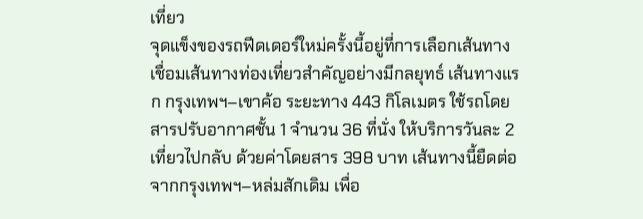เที่ยว
จุดแข็งของรถฟีดเดอร์ใหม่ครั้งนี้อยู่ที่การเลือกเส้นทางเชื่อมเส้นทางท่องเที่ยวสำคัญอย่างมีกลยุทธ์ เส้นทางแรก กรุงเทพฯ–เขาค้อ ระยะทาง 443 กิโลเมตร ใช้รถโดยสารปรับอากาศชั้น 1 จำนวน 36 ที่นั่ง ให้บริการวันละ 2 เที่ยวไปกลับ ด้วยค่าโดยสาร 398 บาท เส้นทางนี้ยืดต่อจากกรุงเทพฯ–หล่มสักเดิม เพื่อ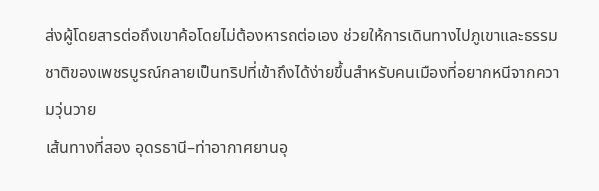ส่งผู้โดยสารต่อถึงเขาค้อโดยไม่ต้องหารถต่อเอง ช่วยให้การเดินทางไปภูเขาและธรรมชาติของเพชรบูรณ์กลายเป็นทริปที่เข้าถึงได้ง่ายขึ้นสำหรับคนเมืองที่อยากหนีจากความวุ่นวาย
เส้นทางที่สอง อุดรธานี–ท่าอากาศยานอุ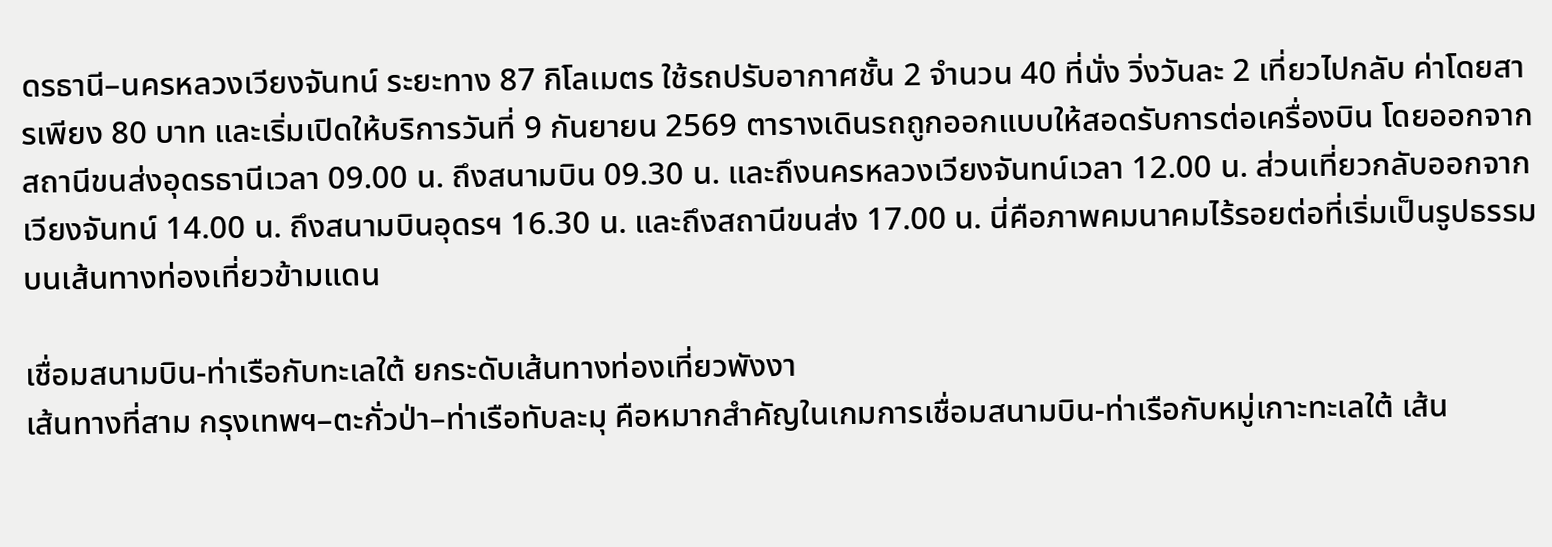ดรธานี–นครหลวงเวียงจันทน์ ระยะทาง 87 กิโลเมตร ใช้รถปรับอากาศชั้น 2 จำนวน 40 ที่นั่ง วิ่งวันละ 2 เที่ยวไปกลับ ค่าโดยสารเพียง 80 บาท และเริ่มเปิดให้บริการวันที่ 9 กันยายน 2569 ตารางเดินรถถูกออกแบบให้สอดรับการต่อเครื่องบิน โดยออกจากสถานีขนส่งอุดรธานีเวลา 09.00 น. ถึงสนามบิน 09.30 น. และถึงนครหลวงเวียงจันทน์เวลา 12.00 น. ส่วนเที่ยวกลับออกจากเวียงจันทน์ 14.00 น. ถึงสนามบินอุดรฯ 16.30 น. และถึงสถานีขนส่ง 17.00 น. นี่คือภาพคมนาคมไร้รอยต่อที่เริ่มเป็นรูปธรรมบนเส้นทางท่องเที่ยวข้ามแดน

เชื่อมสนามบิน-ท่าเรือกับทะเลใต้ ยกระดับเส้นทางท่องเที่ยวพังงา
เส้นทางที่สาม กรุงเทพฯ–ตะกั่วป่า–ท่าเรือทับละมุ คือหมากสำคัญในเกมการเชื่อมสนามบิน-ท่าเรือกับหมู่เกาะทะเลใต้ เส้น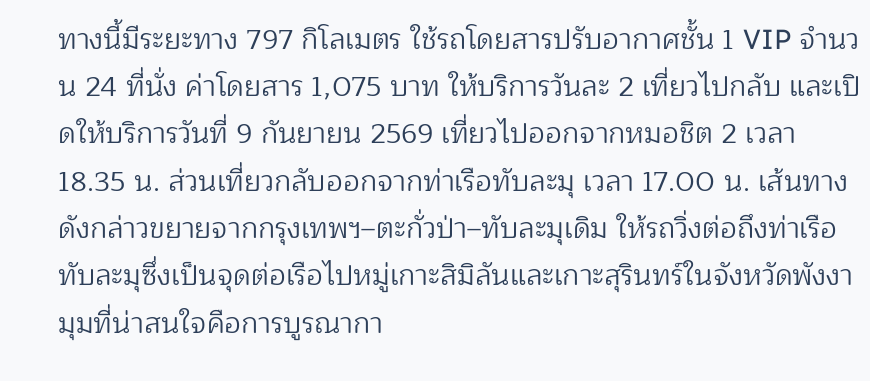ทางนี้มีระยะทาง 797 กิโลเมตร ใช้รถโดยสารปรับอากาศชั้น 1 VIP จำนวน 24 ที่นั่ง ค่าโดยสาร 1,075 บาท ให้บริการวันละ 2 เที่ยวไปกลับ และเปิดให้บริการวันที่ 9 กันยายน 2569 เที่ยวไปออกจากหมอชิต 2 เวลา 18.35 น. ส่วนเที่ยวกลับออกจากท่าเรือทับละมุ เวลา 17.00 น. เส้นทางดังกล่าวขยายจากกรุงเทพฯ–ตะกั่วป่า–ทับละมุเดิม ให้รถวิ่งต่อถึงท่าเรือทับละมุซึ่งเป็นจุดต่อเรือไปหมู่เกาะสิมิลันและเกาะสุรินทร์ในจังหวัดพังงา
มุมที่น่าสนใจคือการบูรณากา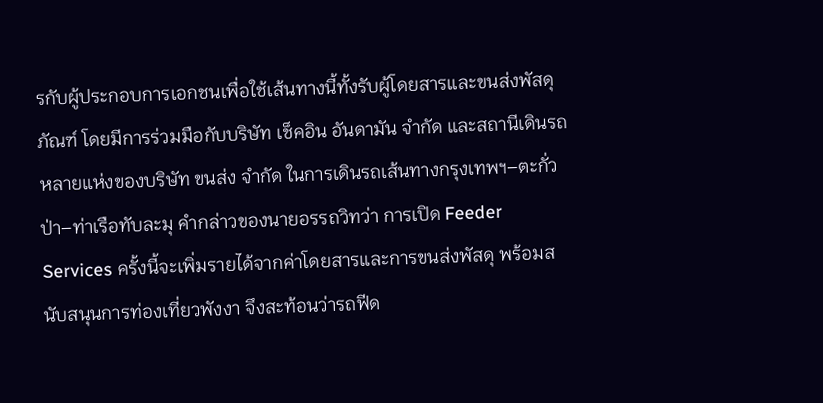รกับผู้ประกอบการเอกชนเพื่อใช้เส้นทางนี้ทั้งรับผู้โดยสารและขนส่งพัสดุภัณฑ์ โดยมีการร่วมมือกับบริษัท เช็คอิน อันดามัน จำกัด และสถานีเดินรถหลายแห่งของบริษัท ขนส่ง จำกัด ในการเดินรถเส้นทางกรุงเทพฯ–ตะกั่วป่า–ท่าเรือทับละมุ คำกล่าวของนายอรรถวิทว่า การเปิด Feeder Services ครั้งนี้จะเพิ่มรายได้จากค่าโดยสารและการขนส่งพัสดุ พร้อมสนับสนุนการท่องเที่ยวพังงา จึงสะท้อนว่ารถฟีด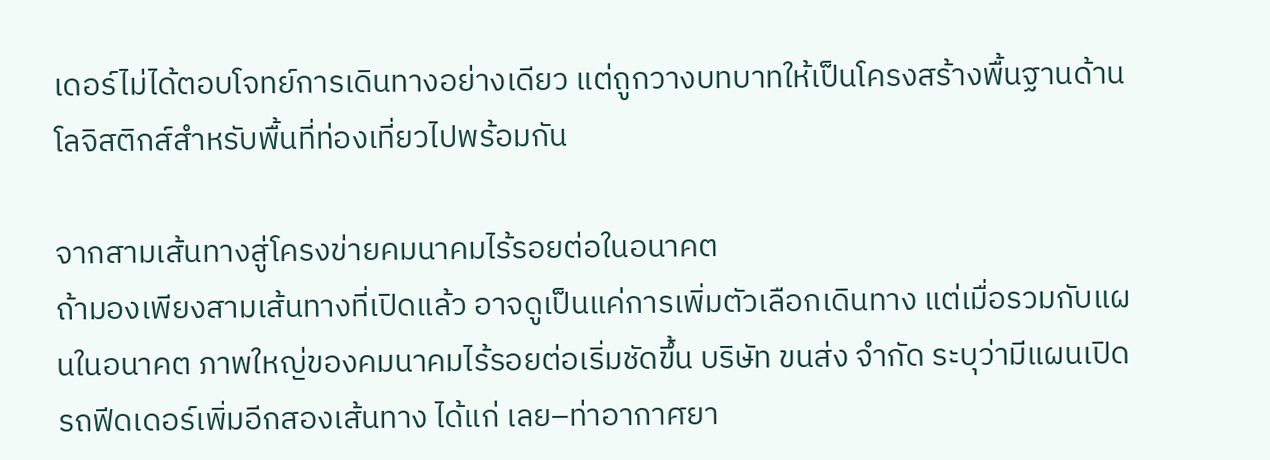เดอร์ไม่ได้ตอบโจทย์การเดินทางอย่างเดียว แต่ถูกวางบทบาทให้เป็นโครงสร้างพื้นฐานด้านโลจิสติกส์สำหรับพื้นที่ท่องเที่ยวไปพร้อมกัน

จากสามเส้นทางสู่โครงข่ายคมนาคมไร้รอยต่อในอนาคต
ถ้ามองเพียงสามเส้นทางที่เปิดแล้ว อาจดูเป็นแค่การเพิ่มตัวเลือกเดินทาง แต่เมื่อรวมกับแผนในอนาคต ภาพใหญ่ของคมนาคมไร้รอยต่อเริ่มชัดขึ้น บริษัท ขนส่ง จำกัด ระบุว่ามีแผนเปิดรถฟีดเดอร์เพิ่มอีกสองเส้นทาง ได้แก่ เลย–ท่าอากาศยา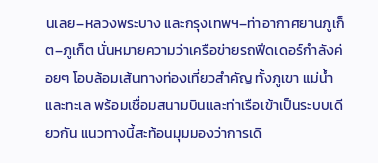นเลย–หลวงพระบาง และกรุงเทพฯ–ท่าอากาศยานภูเก็ต–ภูเก็ต นั่นหมายความว่าเครือข่ายรถฟีดเดอร์กำลังค่อยๆ โอบล้อมเส้นทางท่องเที่ยวสำคัญ ทั้งภูเขา แม่น้ำ และทะเล พร้อมเชื่อมสนามบินและท่าเรือเข้าเป็นระบบเดียวกัน แนวทางนี้สะท้อนมุมมองว่าการเดิ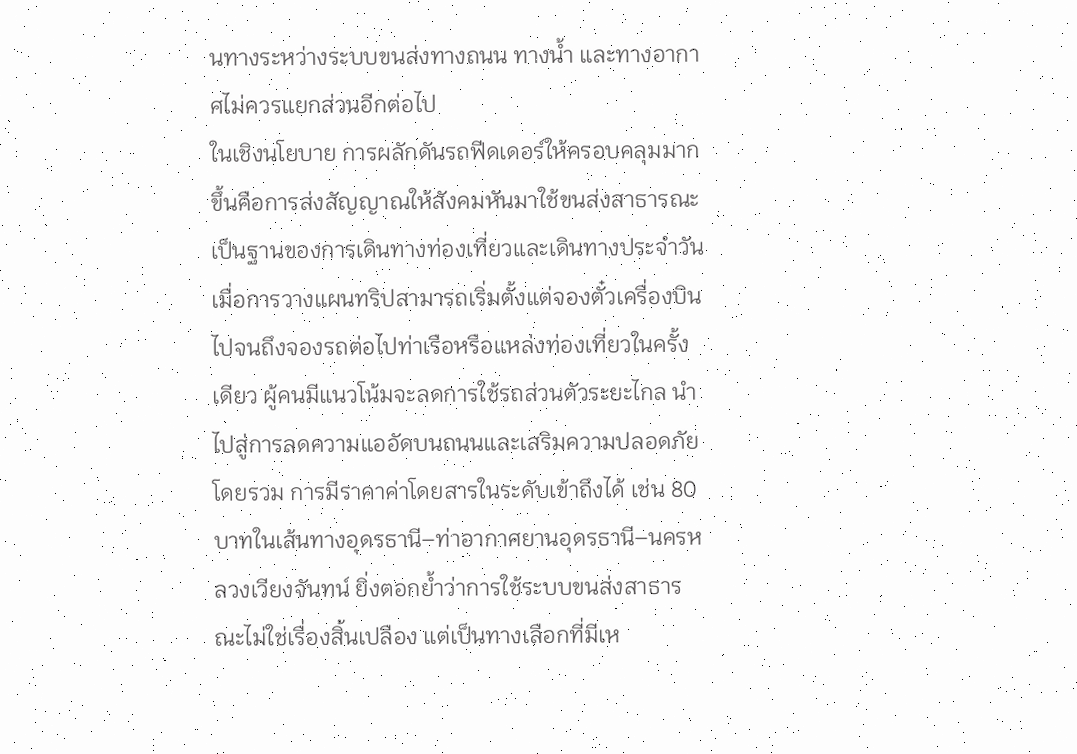นทางระหว่างระบบขนส่งทางถนน ทางน้ำ และทางอากาศไม่ควรแยกส่วนอีกต่อไป
ในเชิงนโยบาย การผลักดันรถฟีดเดอร์ให้ครอบคลุมมากขึ้นคือการส่งสัญญาณให้สังคมหันมาใช้ขนส่งสาธารณะเป็นฐานของการเดินทางท่องเที่ยวและเดินทางประจำวัน เมื่อการวางแผนทริปสามารถเริ่มตั้งแต่จองตั๋วเครื่องบิน ไปจนถึงจองรถต่อไปท่าเรือหรือแหล่งท่องเที่ยวในครั้งเดียว ผู้คนมีแนวโน้มจะลดการใช้รถส่วนตัวระยะไกล นำไปสู่การลดความแออัดบนถนนและเสริมความปลอดภัยโดยรวม การมีราคาค่าโดยสารในระดับเข้าถึงได้ เช่น 80 บาทในเส้นทางอุดรธานี–ท่าอากาศยานอุดรธานี–นครหลวงเวียงจันทน์ ยิ่งตอกย้ำว่าการใช้ระบบขนส่งสาธารณะไม่ใช่เรื่องสิ้นเปลือง แต่เป็นทางเลือกที่มีเห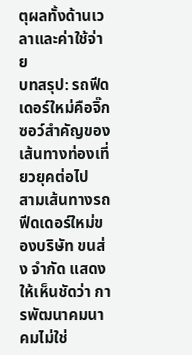ตุผลทั้งด้านเวลาและค่าใช้จ่าย
บทสรุป: รถฟีดเดอร์ใหม่คือจิ๊กซอว์สำคัญของเส้นทางท่องเที่ยวยุคต่อไป
สามเส้นทางรถฟีดเดอร์ใหม่ของบริษัท ขนส่ง จำกัด แสดงให้เห็นชัดว่า การพัฒนาคมนาคมไม่ใช่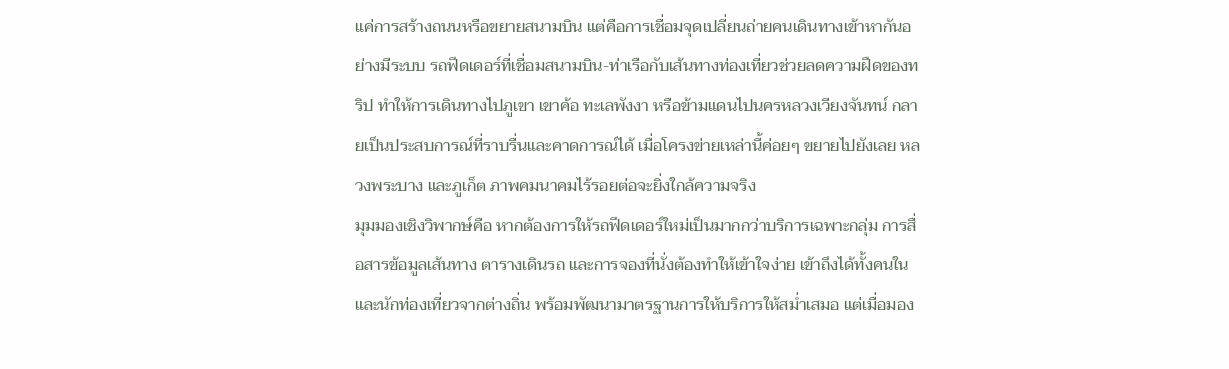แค่การสร้างถนนหรือขยายสนามบิน แต่คือการเชื่อมจุดเปลี่ยนถ่ายคนเดินทางเข้าหากันอย่างมีระบบ รถฟีดเดอร์ที่เชื่อมสนามบิน-ท่าเรือกับเส้นทางท่องเที่ยวช่วยลดความฝืดของทริป ทำให้การเดินทางไปภูเขา เขาค้อ ทะเลพังงา หรือข้ามแดนไปนครหลวงเวียงจันทน์ กลายเป็นประสบการณ์ที่ราบรื่นและคาดการณ์ได้ เมื่อโครงข่ายเหล่านี้ค่อยๆ ขยายไปยังเลย หลวงพระบาง และภูเก็ต ภาพคมนาคมไร้รอยต่อจะยิ่งใกล้ความจริง
มุมมองเชิงวิพากษ์คือ หากต้องการให้รถฟีดเดอร์ใหม่เป็นมากกว่าบริการเฉพาะกลุ่ม การสื่อสารข้อมูลเส้นทาง ตารางเดินรถ และการจองที่นั่งต้องทำให้เข้าใจง่าย เข้าถึงได้ทั้งคนในและนักท่องเที่ยวจากต่างถิ่น พร้อมพัฒนามาตรฐานการให้บริการให้สม่ำเสมอ แต่เมื่อมอง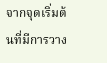จากจุดเริ่มต้นที่มีการวาง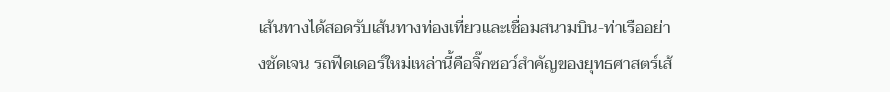เส้นทางได้สอดรับเส้นทางท่องเที่ยวและเชื่อมสนามบิน-ท่าเรืออย่างชัดเจน รถฟีดเดอร์ใหม่เหล่านี้คือจิ๊กซอว์สำคัญของยุทธศาสตร์เส้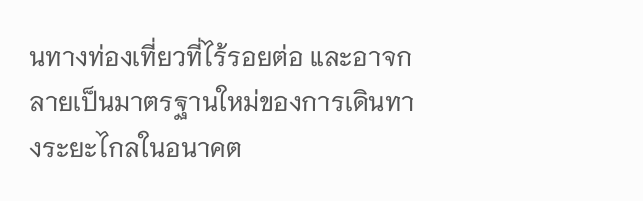นทางท่องเที่ยวที่ไร้รอยต่อ และอาจกลายเป็นมาตรฐานใหม่ของการเดินทางระยะไกลในอนาคต